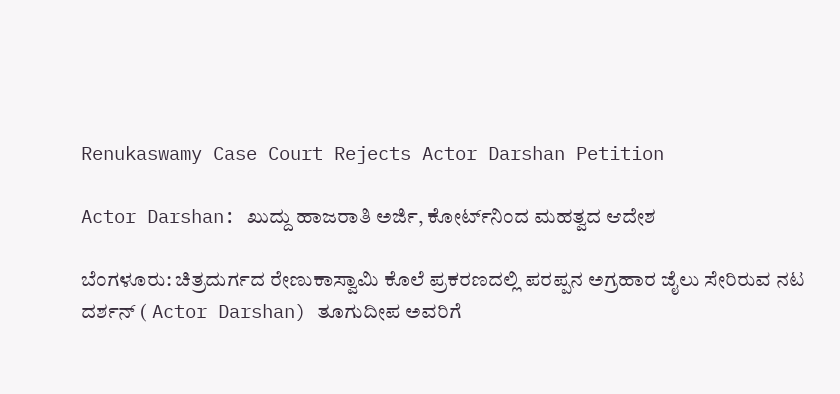Renukaswamy Case Court Rejects Actor Darshan Petition

Actor Darshan: ಖುದ್ದು ಹಾಜರಾತಿ ಅರ್ಜಿ, ಕೋರ್ಟ್‌ನಿಂದ ಮಹತ್ವದ ಆದೇಶ

ಬೆಂಗಳೂರು: ಚಿತ್ರದುರ್ಗದ ರೇಣುಕಾಸ್ವಾಮಿ ಕೊಲೆ ಪ್ರಕರಣದಲ್ಲಿ ಪರಪ್ಪನ ಅಗ್ರಹಾರ ಜೈಲು ಸೇರಿರುವ ನಟ ದರ್ಶನ್ ( Actor Darshan) ತೂಗುದೀಪ ಅವರಿಗೆ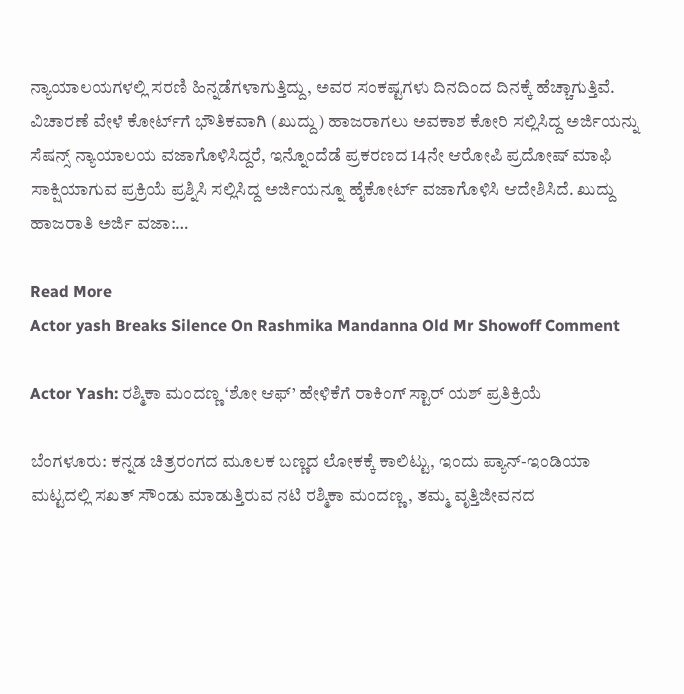ನ್ಯಾಯಾಲಯಗಳಲ್ಲಿ ಸರಣಿ ಹಿನ್ನಡೆಗಳಾಗುತ್ತಿದ್ದು, ಅವರ ಸಂಕಷ್ಟಗಳು ದಿನದಿಂದ ದಿನಕ್ಕೆ ಹೆಚ್ಚಾಗುತ್ತಿವೆ. ವಿಚಾರಣೆ ವೇಳೆ ಕೋರ್ಟ್‌ಗೆ ಭೌತಿಕವಾಗಿ (ಖುದ್ದು) ಹಾಜರಾಗಲು ಅವಕಾಶ ಕೋರಿ ಸಲ್ಲಿಸಿದ್ದ ಅರ್ಜಿಯನ್ನು ಸೆಷನ್ಸ್ ನ್ಯಾಯಾಲಯ ವಜಾಗೊಳಿಸಿದ್ದರೆ, ಇನ್ನೊಂದೆಡೆ ಪ್ರಕರಣದ 14ನೇ ಆರೋಪಿ ಪ್ರದೋಷ್ ಮಾಫಿ ಸಾಕ್ಷಿಯಾಗುವ ಪ್ರಕ್ರಿಯೆ ಪ್ರಶ್ನಿಸಿ ಸಲ್ಲಿಸಿದ್ದ ಅರ್ಜಿಯನ್ನೂ ಹೈಕೋರ್ಟ್ ವಜಾಗೊಳಿಸಿ ಆದೇಶಿಸಿದೆ. ಖುದ್ದು ಹಾಜರಾತಿ ಅರ್ಜಿ ವಜಾ:…

Read More
Actor yash Breaks Silence On Rashmika Mandanna Old Mr Showoff Comment

Actor Yash: ರಶ್ಮಿಕಾ ಮಂದಣ್ಣ ‘ಶೋ ಆಫ್’ ಹೇಳಿಕೆಗೆ ರಾಕಿಂಗ್ ಸ್ಟಾರ್ ಯಶ್ ಪ್ರತಿಕ್ರಿಯೆ

ಬೆಂಗಳೂರು: ಕನ್ನಡ ಚಿತ್ರರಂಗದ ಮೂಲಕ ಬಣ್ಣದ ಲೋಕಕ್ಕೆ ಕಾಲಿಟ್ಟು, ಇಂದು ಪ್ಯಾನ್-ಇಂಡಿಯಾ ಮಟ್ಟದಲ್ಲಿ ಸಖತ್ ಸೌಂಡು ಮಾಡುತ್ತಿರುವ ನಟಿ ರಶ್ಮಿಕಾ ಮಂದಣ್ಣ, ತಮ್ಮ ವೃತ್ತಿಜೀವನದ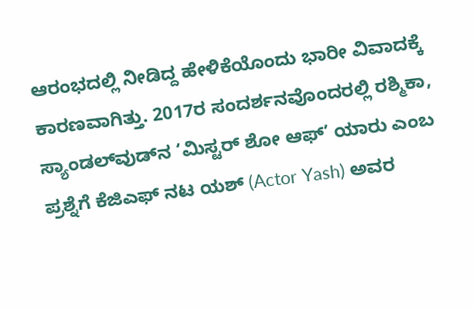ಆರಂಭದಲ್ಲಿ ನೀಡಿದ್ದ ಹೇಳಿಕೆಯೊಂದು ಭಾರೀ ವಿವಾದಕ್ಕೆ ಕಾರಣವಾಗಿತ್ತು. 2017ರ ಸಂದರ್ಶನವೊಂದರಲ್ಲಿ ರಶ್ಮಿಕಾ, ಸ್ಯಾಂಡಲ್‌ವುಡ್‌ನ ‘ಮಿಸ್ಟರ್ ಶೋ ಆಫ್’ ಯಾರು ಎಂಬ ಪ್ರಶ್ನೆಗೆ ಕೆಜಿಎಫ್ ನಟ ಯಶ್ (Actor Yash) ಅವರ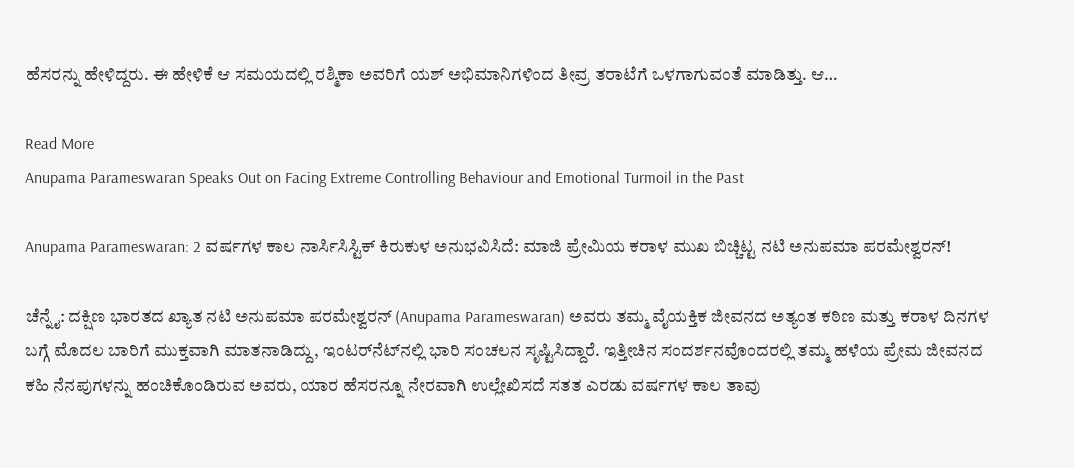ಹೆಸರನ್ನು ಹೇಳಿದ್ದರು. ಈ ಹೇಳಿಕೆ ಆ ಸಮಯದಲ್ಲಿ ರಶ್ಮಿಕಾ ಅವರಿಗೆ ಯಶ್ ಅಭಿಮಾನಿಗಳಿಂದ ತೀವ್ರ ತರಾಟೆಗೆ ಒಳಗಾಗುವಂತೆ ಮಾಡಿತ್ತು. ಆ…

Read More
Anupama Parameswaran Speaks Out on Facing Extreme Controlling Behaviour and Emotional Turmoil in the Past

Anupama Parameswaran: 2 ವರ್ಷಗಳ ಕಾಲ ನಾರ್ಸಿಸಿಸ್ಟಿಕ್ ಕಿರುಕುಳ ಅನುಭವಿಸಿದೆ: ಮಾಜಿ ಪ್ರೇಮಿಯ ಕರಾಳ ಮುಖ ಬಿಚ್ಚಿಟ್ಟ ನಟಿ ಅನುಪಮಾ ಪರಮೇಶ್ವರನ್!

ಚೆನ್ನೈ: ದಕ್ಷಿಣ ಭಾರತದ ಖ್ಯಾತ ನಟಿ ಅನುಪಮಾ ಪರಮೇಶ್ವರನ್ (Anupama Parameswaran) ಅವರು ತಮ್ಮ ವೈಯಕ್ತಿಕ ಜೀವನದ ಅತ್ಯಂತ ಕಠಿಣ ಮತ್ತು ಕರಾಳ ದಿನಗಳ ಬಗ್ಗೆ ಮೊದಲ ಬಾರಿಗೆ ಮುಕ್ತವಾಗಿ ಮಾತನಾಡಿದ್ದು, ಇಂಟರ್‌ನೆಟ್‌ನಲ್ಲಿ ಭಾರಿ ಸಂಚಲನ ಸೃಷ್ಟಿಸಿದ್ದಾರೆ. ಇತ್ತೀಚಿನ ಸಂದರ್ಶನವೊಂದರಲ್ಲಿ ತಮ್ಮ ಹಳೆಯ ಪ್ರೇಮ ಜೀವನದ ಕಹಿ ನೆನಪುಗಳನ್ನು ಹಂಚಿಕೊಂಡಿರುವ ಅವರು, ಯಾರ ಹೆಸರನ್ನೂ ನೇರವಾಗಿ ಉಲ್ಲೇಖಿಸದೆ ಸತತ ಎರಡು ವರ್ಷಗಳ ಕಾಲ ತಾವು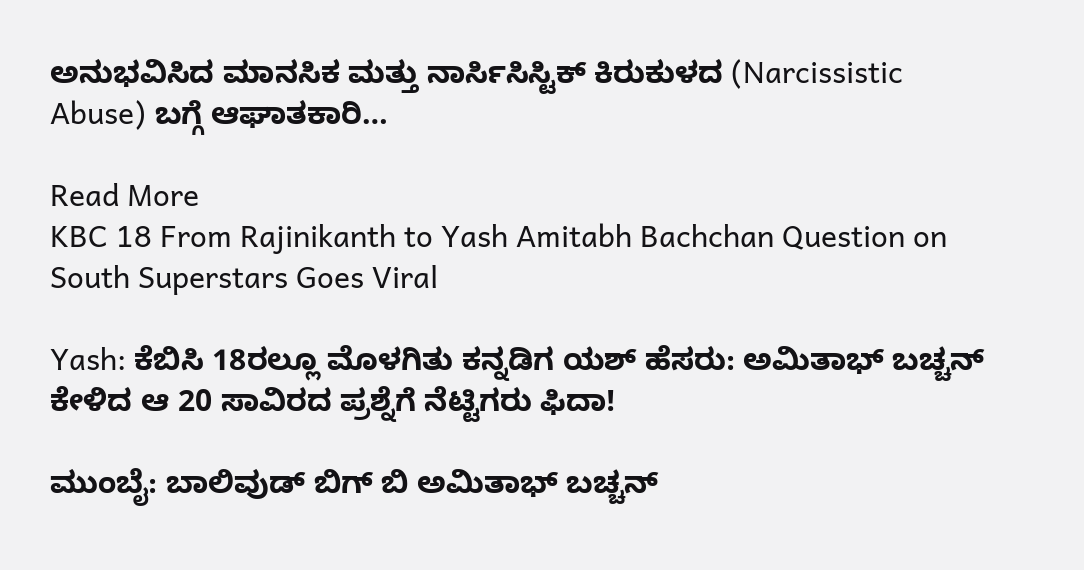ಅನುಭವಿಸಿದ ಮಾನಸಿಕ ಮತ್ತು ನಾರ್ಸಿಸಿಸ್ಟಿಕ್ ಕಿರುಕುಳದ (Narcissistic Abuse) ಬಗ್ಗೆ ಆಘಾತಕಾರಿ…

Read More
KBC 18 From Rajinikanth to Yash Amitabh Bachchan Question on South Superstars Goes Viral

Yash: ಕೆಬಿಸಿ 18ರಲ್ಲೂ ಮೊಳಗಿತು ಕನ್ನಡಿಗ ಯಶ್ ಹೆಸರು: ಅಮಿತಾಭ್ ಬಚ್ಚನ್ ಕೇಳಿದ ಆ 20 ಸಾವಿರದ ಪ್ರಶ್ನೆಗೆ ನೆಟ್ಟಿಗರು ಫಿದಾ!

ಮುಂಬೈ: ಬಾಲಿವುಡ್ ಬಿಗ್ ಬಿ ಅಮಿತಾಭ್ ಬಚ್ಚನ್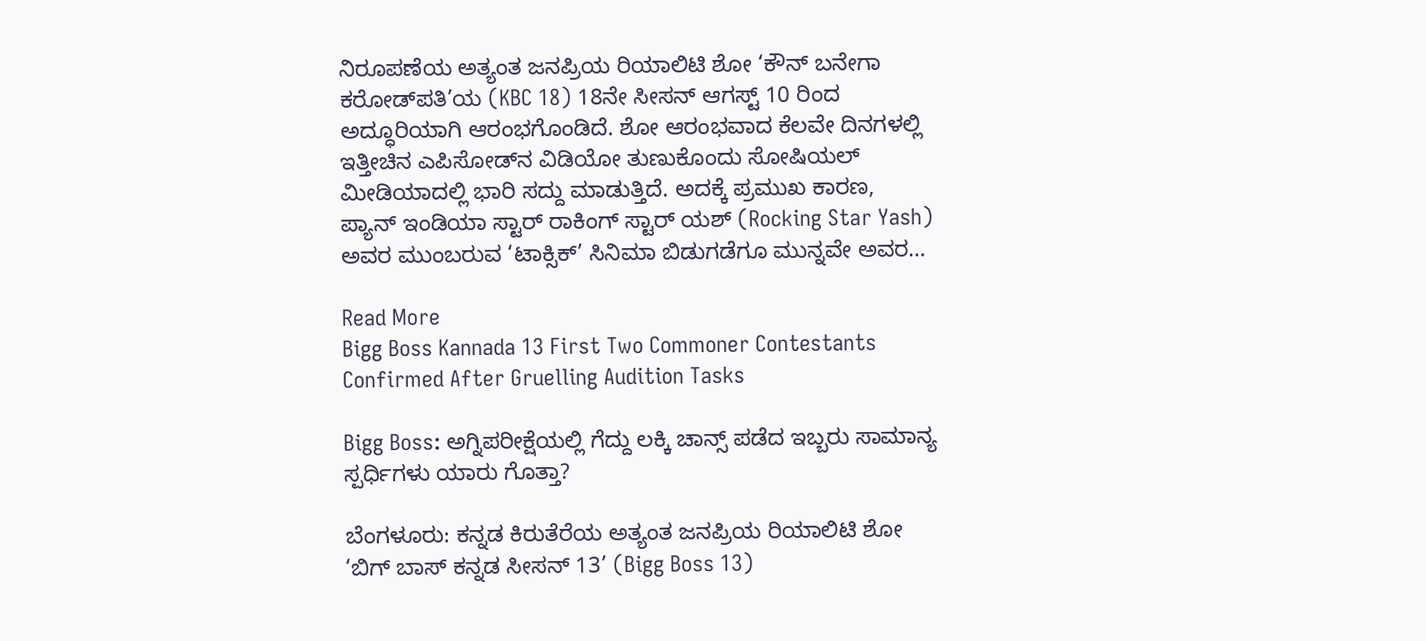ನಿರೂಪಣೆಯ ಅತ್ಯಂತ ಜನಪ್ರಿಯ ರಿಯಾಲಿಟಿ ಶೋ ‘ಕೌನ್ ಬನೇಗಾ ಕರೋಡ್‌ಪತಿ’ಯ (KBC 18) 18ನೇ ಸೀಸನ್ ಆಗಸ್ಟ್ 10 ರಿಂದ ಅದ್ಧೂರಿಯಾಗಿ ಆರಂಭಗೊಂಡಿದೆ. ಶೋ ಆರಂಭವಾದ ಕೆಲವೇ ದಿನಗಳಲ್ಲಿ ಇತ್ತೀಚಿನ ಎಪಿಸೋಡ್‌ನ ವಿಡಿಯೋ ತುಣುಕೊಂದು ಸೋಷಿಯಲ್ ಮೀಡಿಯಾದಲ್ಲಿ ಭಾರಿ ಸದ್ದು ಮಾಡುತ್ತಿದೆ. ಅದಕ್ಕೆ ಪ್ರಮುಖ ಕಾರಣ, ಪ್ಯಾನ್ ಇಂಡಿಯಾ ಸ್ಟಾರ್ ರಾಕಿಂಗ್ ಸ್ಟಾರ್ ಯಶ್ (Rocking Star Yash) ಅವರ ಮುಂಬರುವ ‘ಟಾಕ್ಸಿಕ್’ ಸಿನಿಮಾ ಬಿಡುಗಡೆಗೂ ಮುನ್ನವೇ ಅವರ…

Read More
Bigg Boss Kannada 13 First Two Commoner Contestants Confirmed After Gruelling Audition Tasks

Bigg Boss: ಅಗ್ನಿಪರೀಕ್ಷೆಯಲ್ಲಿ ಗೆದ್ದು ಲಕ್ಕಿ ಚಾನ್ಸ್ ಪಡೆದ ಇಬ್ಬರು ಸಾಮಾನ್ಯ ಸ್ಪರ್ಧಿಗಳು ಯಾರು ಗೊತ್ತಾ?

ಬೆಂಗಳೂರು: ಕನ್ನಡ ಕಿರುತೆರೆಯ ಅತ್ಯಂತ ಜನಪ್ರಿಯ ರಿಯಾಲಿಟಿ ಶೋ ‘ಬಿಗ್ ಬಾಸ್ ಕನ್ನಡ ಸೀಸನ್ 13’ (Bigg Boss 13)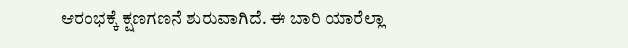ಆರಂಭಕ್ಕೆ ಕ್ಷಣಗಣನೆ ಶುರುವಾಗಿದೆ. ಈ ಬಾರಿ ಯಾರೆಲ್ಲಾ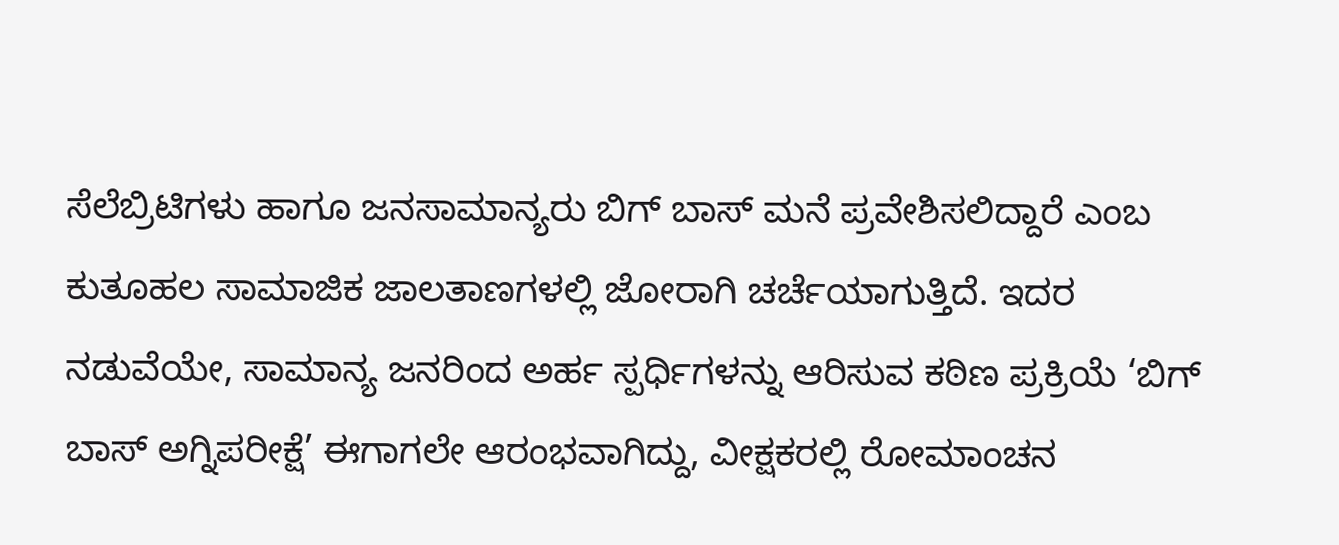ಸೆಲೆಬ್ರಿಟಿಗಳು ಹಾಗೂ ಜನಸಾಮಾನ್ಯರು ಬಿಗ್ ಬಾಸ್ ಮನೆ ಪ್ರವೇಶಿಸಲಿದ್ದಾರೆ ಎಂಬ ಕುತೂಹಲ ಸಾಮಾಜಿಕ ಜಾಲತಾಣಗಳಲ್ಲಿ ಜೋರಾಗಿ ಚರ್ಚೆಯಾಗುತ್ತಿದೆ. ಇದರ ನಡುವೆಯೇ, ಸಾಮಾನ್ಯ ಜನರಿಂದ ಅರ್ಹ ಸ್ಪರ್ಧಿಗಳನ್ನು ಆರಿಸುವ ಕಠಿಣ ಪ್ರಕ್ರಿಯೆ ‘ಬಿಗ್ ಬಾಸ್ ಅಗ್ನಿಪರೀಕ್ಷೆ’ ಈಗಾಗಲೇ ಆರಂಭವಾಗಿದ್ದು, ವೀಕ್ಷಕರಲ್ಲಿ ರೋಮಾಂಚನ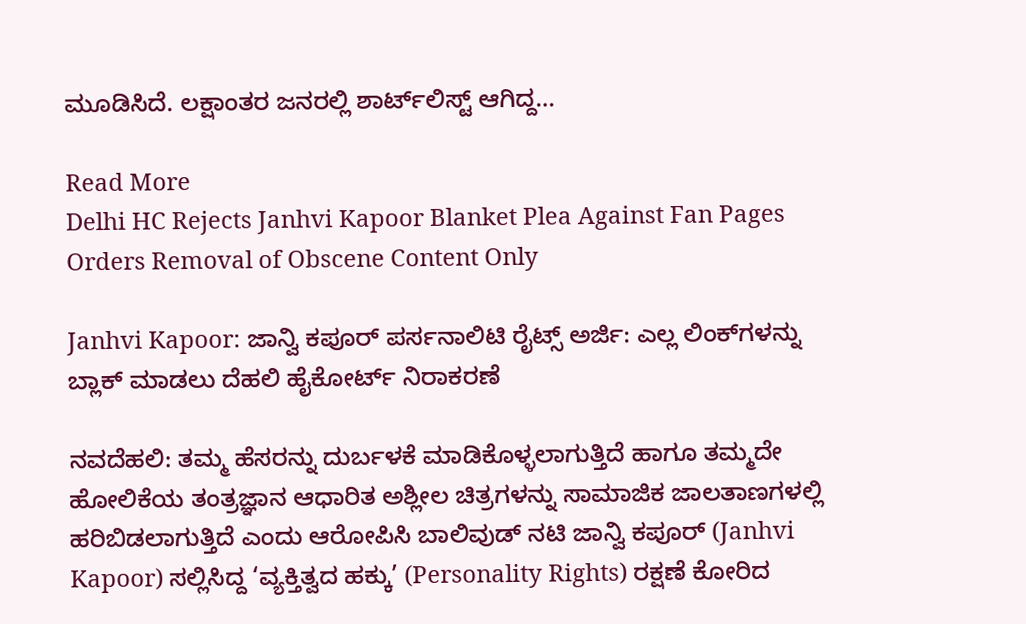ಮೂಡಿಸಿದೆ. ಲಕ್ಷಾಂತರ ಜನರಲ್ಲಿ ಶಾರ್ಟ್‌ಲಿಸ್ಟ್ ಆಗಿದ್ದ…

Read More
Delhi HC Rejects Janhvi Kapoor Blanket Plea Against Fan Pages Orders Removal of Obscene Content Only

Janhvi Kapoor: ಜಾನ್ವಿ ಕಪೂರ್ ಪರ್ಸನಾಲಿಟಿ ರೈಟ್ಸ್ ಅರ್ಜಿ: ಎಲ್ಲ ಲಿಂಕ್‌ಗಳನ್ನು ಬ್ಲಾಕ್ ಮಾಡಲು ದೆಹಲಿ ಹೈಕೋರ್ಟ್ ನಿರಾಕರಣೆ

ನವದೆಹಲಿ: ತಮ್ಮ ಹೆಸರನ್ನು ದುರ್ಬಳಕೆ ಮಾಡಿಕೊಳ್ಳಲಾಗುತ್ತಿದೆ ಹಾಗೂ ತಮ್ಮದೇ ಹೋಲಿಕೆಯ ತಂತ್ರಜ್ಞಾನ ಆಧಾರಿತ ಅಶ್ಲೀಲ ಚಿತ್ರಗಳನ್ನು ಸಾಮಾಜಿಕ ಜಾಲತಾಣಗಳಲ್ಲಿ ಹರಿಬಿಡಲಾಗುತ್ತಿದೆ ಎಂದು ಆರೋಪಿಸಿ ಬಾಲಿವುಡ್ ನಟಿ ಜಾನ್ವಿ ಕಪೂರ್ (Janhvi Kapoor) ಸಲ್ಲಿಸಿದ್ದ ‘ವ್ಯಕ್ತಿತ್ವದ ಹಕ್ಕು’ (Personality Rights) ರಕ್ಷಣೆ ಕೋರಿದ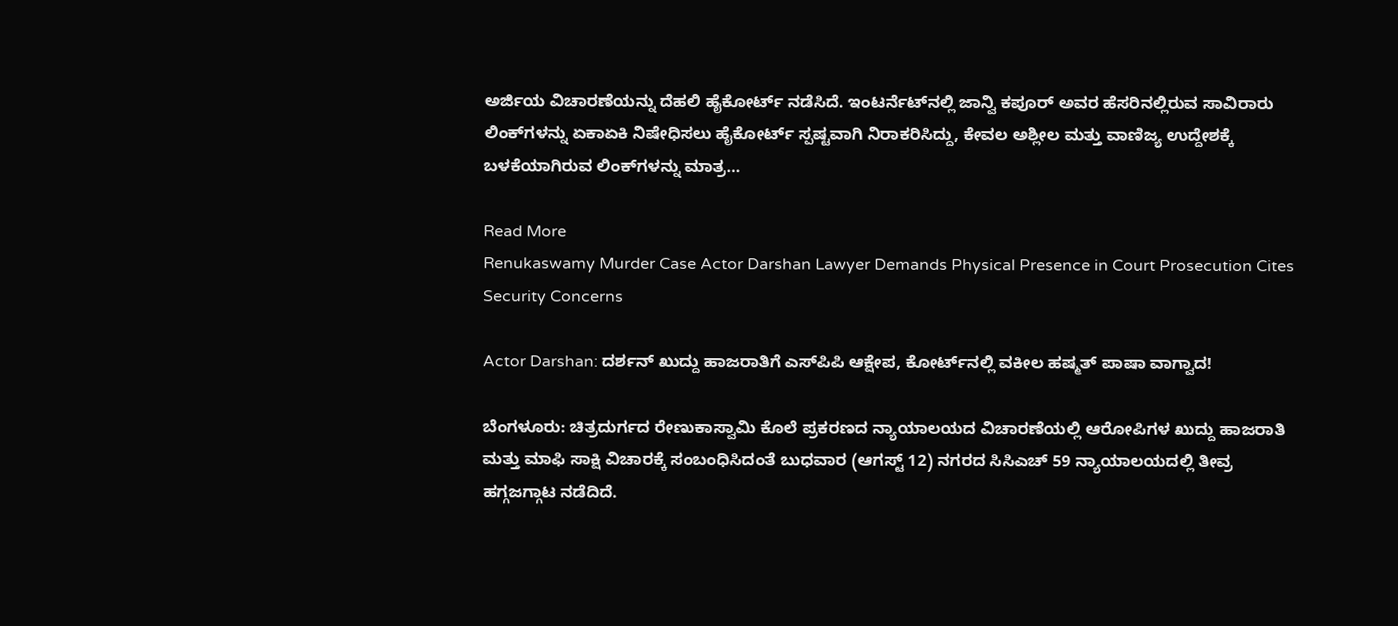ಅರ್ಜಿಯ ವಿಚಾರಣೆಯನ್ನು ದೆಹಲಿ ಹೈಕೋರ್ಟ್ ನಡೆಸಿದೆ. ಇಂಟರ್ನೆಟ್‌ನಲ್ಲಿ ಜಾನ್ವಿ ಕಪೂರ್ ಅವರ ಹೆಸರಿನಲ್ಲಿರುವ ಸಾವಿರಾರು ಲಿಂಕ್‌ಗಳನ್ನು ಏಕಾಏಕಿ ನಿಷೇಧಿಸಲು ಹೈಕೋರ್ಟ್ ಸ್ಪಷ್ಟವಾಗಿ ನಿರಾಕರಿಸಿದ್ದು, ಕೇವಲ ಅಶ್ಲೀಲ ಮತ್ತು ವಾಣಿಜ್ಯ ಉದ್ದೇಶಕ್ಕೆ ಬಳಕೆಯಾಗಿರುವ ಲಿಂಕ್‌ಗಳನ್ನು ಮಾತ್ರ…

Read More
Renukaswamy Murder Case Actor Darshan Lawyer Demands Physical Presence in Court Prosecution Cites Security Concerns

Actor Darshan: ದರ್ಶನ್ ಖುದ್ದು ಹಾಜರಾತಿಗೆ ಎಸ್‌ಪಿಪಿ ಆಕ್ಷೇಪ, ಕೋರ್ಟ್‌ನಲ್ಲಿ ವಕೀಲ ಹಷ್ಮತ್ ಪಾಷಾ ವಾಗ್ವಾದ!

ಬೆಂಗಳೂರು: ಚಿತ್ರದುರ್ಗದ ರೇಣುಕಾಸ್ವಾಮಿ ಕೊಲೆ ಪ್ರಕರಣದ ನ್ಯಾಯಾಲಯದ ವಿಚಾರಣೆಯಲ್ಲಿ ಆರೋಪಿಗಳ ಖುದ್ದು ಹಾಜರಾತಿ ಮತ್ತು ಮಾಫಿ ಸಾಕ್ಷಿ ವಿಚಾರಕ್ಕೆ ಸಂಬಂಧಿಸಿದಂತೆ ಬುಧವಾರ (ಆಗಸ್ಟ್ 12) ನಗರದ ಸಿಸಿಎಚ್ 59 ನ್ಯಾಯಾಲಯದಲ್ಲಿ ತೀವ್ರ ಹಗ್ಗಜಗ್ಗಾಟ ನಡೆದಿದೆ.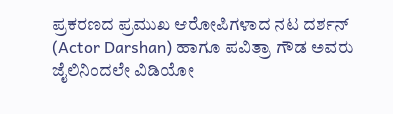ಪ್ರಕರಣದ ಪ್ರಮುಖ ಆರೋಪಿಗಳಾದ ನಟ ದರ್ಶನ್ (Actor Darshan) ಹಾಗೂ ಪವಿತ್ರಾ ಗೌಡ ಅವರು ಜೈಲಿನಿಂದಲೇ ವಿಡಿಯೋ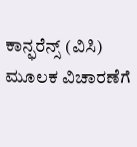ಕಾನ್ಫರೆನ್ಸ್ (ವಿಸಿ) ಮೂಲಕ ವಿಚಾರಣೆಗೆ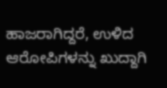ಹಾಜರಾಗಿದ್ದರೆ, ಉಳಿದ ಆರೋಪಿಗಳನ್ನು ಖುದ್ದಾಗಿ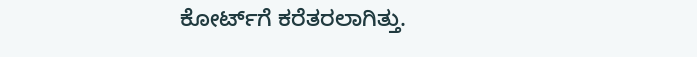ಕೋರ್ಟ್‌ಗೆ ಕರೆತರಲಾಗಿತ್ತು.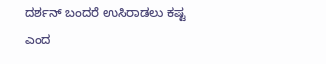ದರ್ಶನ್ ಬಂದರೆ ಉಸಿರಾಡಲು ಕಷ್ಟ ಎಂದ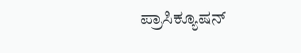ಪ್ರಾಸಿಕ್ಯೂಷನ್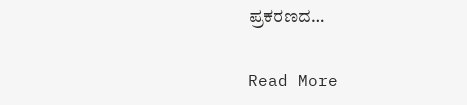ಪ್ರಕರಣದ…

Read More